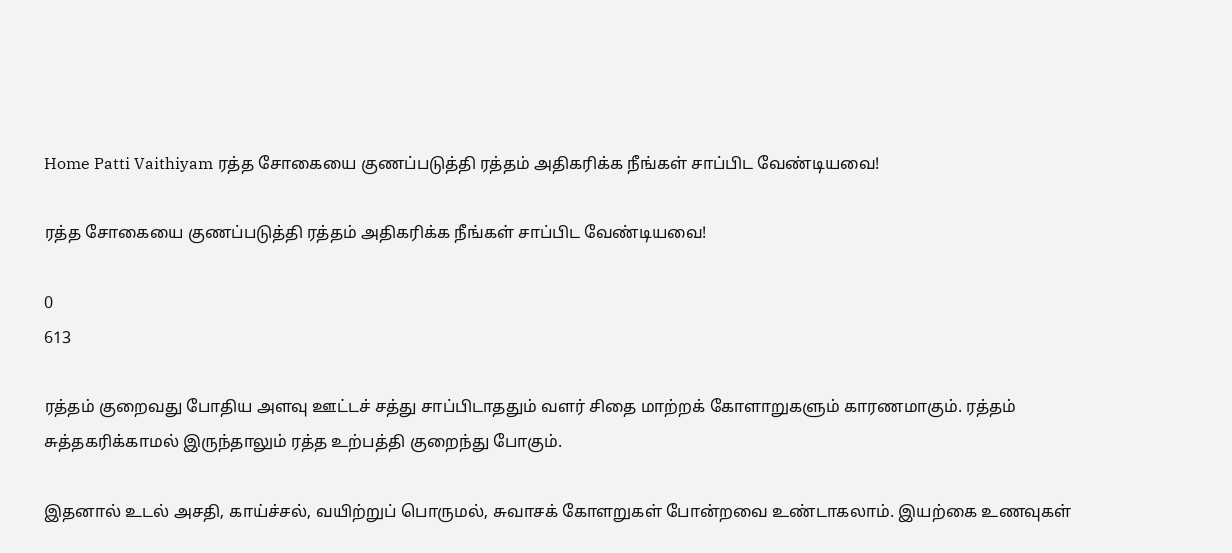Home Patti Vaithiyam ரத்த சோகையை குணப்படுத்தி ரத்தம் அதிகரிக்க நீங்கள் சாப்பிட வேண்டியவை!

ரத்த சோகையை குணப்படுத்தி ரத்தம் அதிகரிக்க நீங்கள் சாப்பிட வேண்டியவை!

0
613

ரத்தம் குறைவது போதிய அளவு ஊட்டச் சத்து சாப்பிடாததும் வளர் சிதை மாற்றக் கோளாறுகளும் காரணமாகும். ரத்தம் சுத்தகரிக்காமல் இருந்தாலும் ரத்த உற்பத்தி குறைந்து போகும்.

இதனால் உடல் அசதி, காய்ச்சல், வயிற்றுப் பொருமல், சுவாசக் கோளறுகள் போன்றவை உண்டாகலாம். இயற்கை உணவுகள்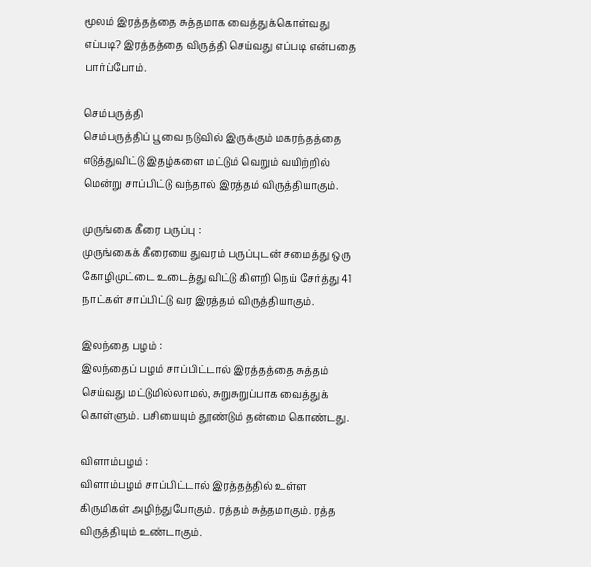மூலம் இரத்தத்தை சுத்தமாக வைத்துக்கொள்வது எப்படி? இரத்தத்தை விருத்தி செய்வது எப்படி என்பதை பார்ப்போம்.

செம்பருத்தி
செம்பருத்திப் பூவை நடுவில் இருக்கும் மகரந்தத்தை எடுத்துவிட்டு இதழ்களை மட்டும் வெறும் வயிற்றில் மென்று சாப்பிட்டு வந்தால் இரத்தம் விருத்தியாகும்.

முருங்கை கீரை பருப்பு :
முருங்கைக் கீரையை துவரம் பருப்புடன் சமைத்து ஒரு கோழிமுட்டை உடைத்து விட்டு கிளறி நெய் சேர்த்து 41 நாட்கள் சாப்பிட்டு வர இரத்தம் விருத்தியாகும்.

இலந்தை பழம் :
இலந்தைப் பழம் சாப்பிட்டால் இரத்தத்தை சுத்தம் செய்வது மட்டுமில்லாமல், சுறுசுறுப்பாக வைத்துக் கொள்ளும். பசியையும் தூண்டும் தன்மை கொண்டது.

விளாம்பழம் :
விளாம்பழம் சாப்பிட்டால் இரத்தத்தில் உள்ள கிருமிகள் அழிந்துபோகும். ரத்தம் சுத்தமாகும். ரத்த விருத்தியும் உண்டாகும்.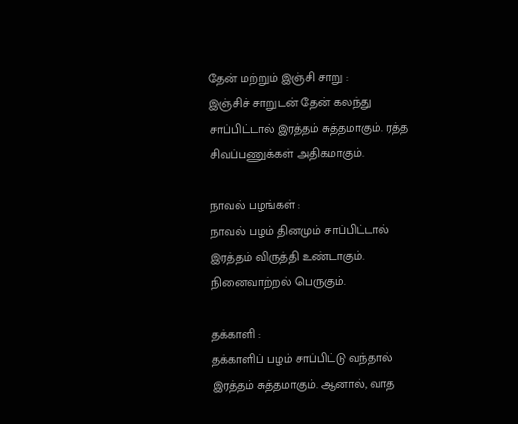தேன் மற்றும் இஞ்சி சாறு :
இஞ்சிச் சாறுடன் தேன் கலந்து சாப்பிட்டால் இரத்தம் சுத்தமாகும். ரத்த சிவப்பணுக்கள் அதிகமாகும்.

நாவல் பழங்கள் :
நாவல் பழம் தினமும் சாப்பிட்டால் இரத்தம் விருத்தி உண்டாகும். நினைவாற்றல் பெருகும்.

தக்காளி :
தக்காளிப் பழம் சாப்பிட்டு வந்தால் இரத்தம் சுத்தமாகும். ஆனால், வாத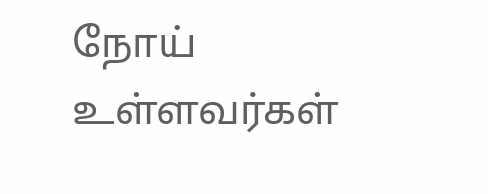நோய் உள்ளவர்கள்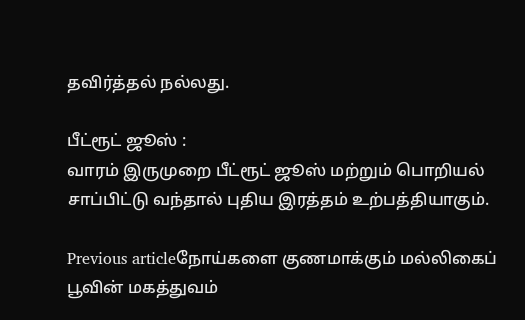தவிர்த்தல் நல்லது.

பீட்ரூட் ஜூஸ் :
வாரம் இருமுறை பீட்ரூட் ஜூஸ் மற்றும் பொறியல் சாப்பிட்டு வந்தால் புதிய இரத்தம் உற்பத்தியாகும்.

Previous articleநோய்களை குணமாக்கும் மல்லிகைப் பூவின் மகத்துவம்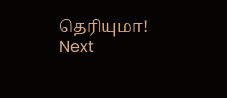தெரியுமா!
Next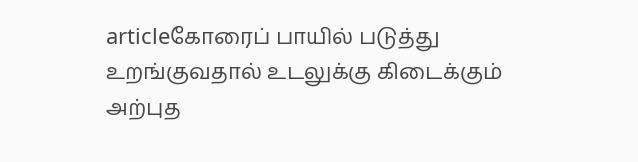articleகோரைப் பாயில் படுத்து உறங்குவதால் உடலுக்கு கிடைக்கும் அற்புத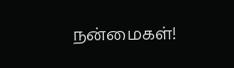நன்மைகள்!